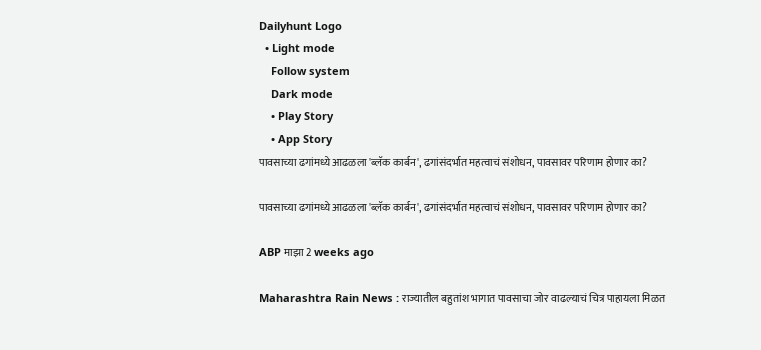Dailyhunt Logo
  • Light mode
    Follow system
    Dark mode
    • Play Story
    • App Story
पावसाच्या ढगांमध्ये आढळला 'ब्लॅक कार्बन', ढगांसंदर्भात महत्वाचं संशोधन, पावसावर परिणाम होणार का?

पावसाच्या ढगांमध्ये आढळला 'ब्लॅक कार्बन', ढगांसंदर्भात महत्वाचं संशोधन, पावसावर परिणाम होणार का?

ABP माझा 2 weeks ago

Maharashtra Rain News : राज्यातील बहुतांश भागात पावसाचा जोर वाढल्याचं चित्र पाहायला मिळत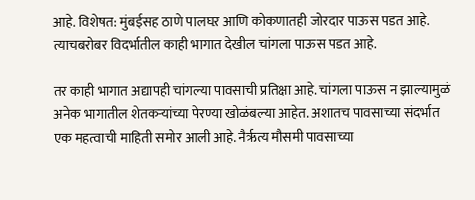आहे. विशेषत: मुंबईसह ठाणे पालघऱ आणि कोकणातही जोरदार पाऊस पडत आहे. त्याचबरोबर विदर्भातील काही भागात देखील चांगला पाऊस पडत आहे.

तर काही भागात अद्यापही चांगल्या पावसाची प्रतिक्षा आहे. चांगला पाऊस न झाल्यामुळं अनेक भागातील शेतकऱ्यांच्या पेरण्या खोळंबल्या आहेत. अशातच पावसाच्या संदर्भात एक महत्वाची माहिती समोर आली आहे. नैर्ऋत्य मौसमी पावसाच्या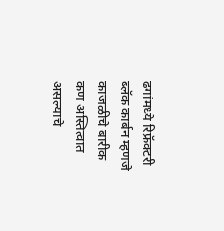ढगांमध्ये रिफ्रॅक्टरी ब्लॅक कार्बन म्हणजे काजळीचे बारीक कण अस्तित्वात असल्याचे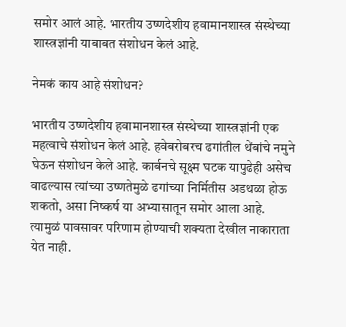समोर आलं आहे. भारतीय उष्णदेशीय हवामानशास्त्र संस्थेच्या शास्त्रज्ञांनी याबाबत संशोधन केलं आहे.

नेमकं काय आहे संशोधन?

भारतीय उष्णदेशीय हवामानशास्त्र संस्थेच्या शास्त्रज्ञांनी एक महत्वाचे संशोधन केलं आहे. हवेबरोबरच ढगांतील थेंबांचे नमुने घेऊन संशोधन केले आहे. कार्बनचे सूक्ष्म घटक यापुढेही असेच वाढल्यास त्यांच्या उष्णतेमुळे ढगांच्या निर्मितीस अडथळा होऊ शकतो, असा निष्कर्ष या अभ्यासातून समोर आला आहे. त्यामुळं पावसावर परिणाम होण्याची शक्यता देखील नाकाराता येत नाही.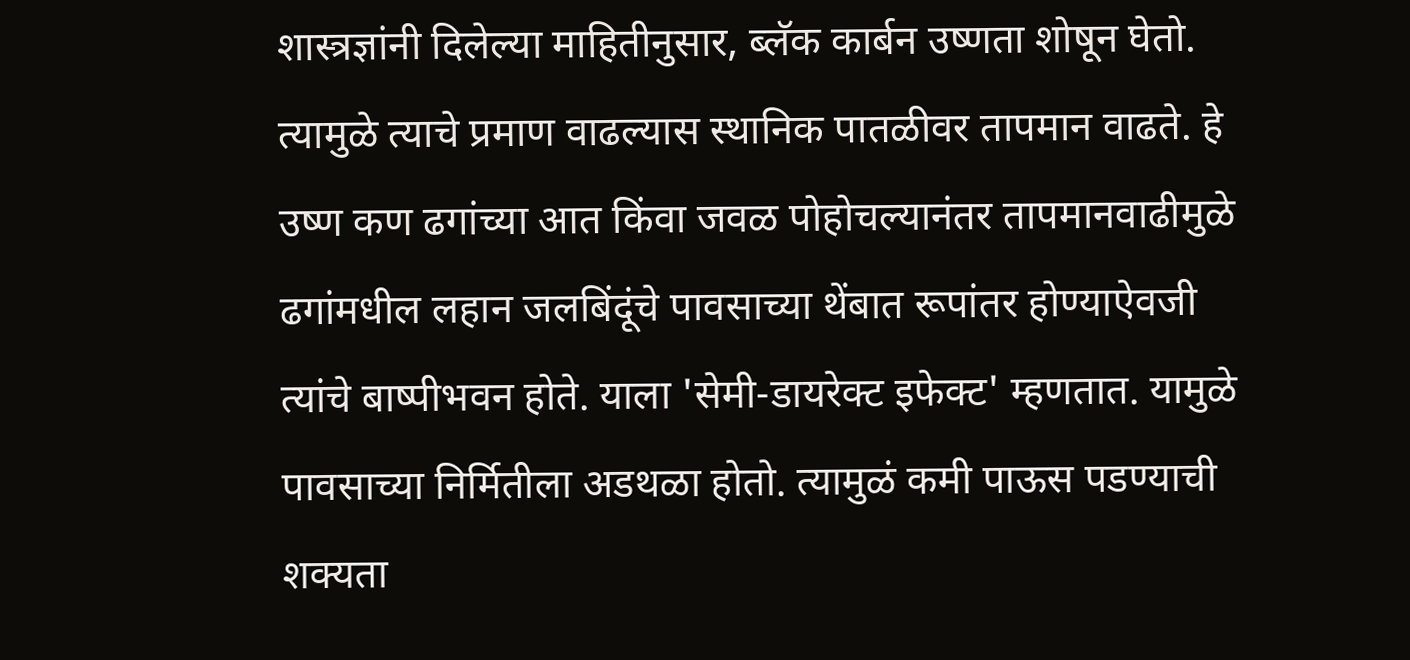शास्त्रज्ञांनी दिलेल्या माहितीनुसार, ब्लॅक कार्बन उष्णता शोषून घेतो. त्यामुळे त्याचे प्रमाण वाढल्यास स्थानिक पातळीवर तापमान वाढते. हे उष्ण कण ढगांच्या आत किंवा जवळ पोहोचल्यानंतर तापमानवाढीमुळे ढगांमधील लहान जलबिंदूंचे पावसाच्या थेंबात रूपांतर होण्याऐवजी त्यांचे बाष्पीभवन होते. याला 'सेमी-डायरेक्ट इफेक्ट' म्हणतात. यामुळे पावसाच्या निर्मितीला अडथळा होतो. त्यामुळं कमी पाऊस पडण्याची शक्यता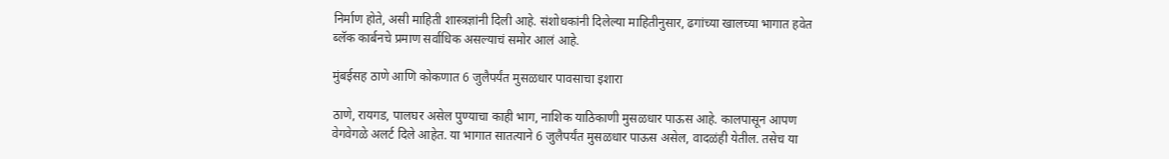निर्माण होते, असी माहिती शास्त्रज्ञांनी दिली आहे. संशोधकांनी दिलेल्या माहितीनुसार, ढगांच्या खालच्या भागात हवेत ब्लॅक कार्बनचे प्रमाण सर्वाधिक असल्याचं समोर आलं आहे.

मुंबईसह ठाणे आणि कोकणात 6 जुलैपर्यंत मुसळधार पावसाचा इशारा

ठाणे, रायगड, पालघर असेल पुण्याचा काही भाग, नाशिक याठिकाणी मुसळधार पाऊस आहे. कालपासून आपण वेगवेगळे अलर्ट दिले आहेत. या भागात सातत्याने 6 जुलैपर्यंत मुसळधार पाऊस असेल, वादळंही येतील. तसेच या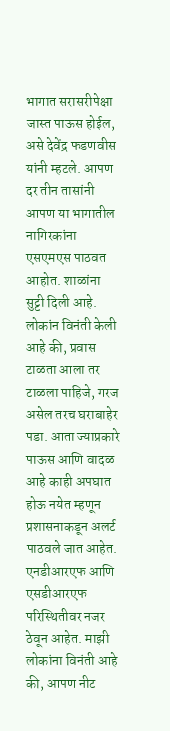भागात सरासरीपेक्षा जास्त पाऊस होईल, असे देवेंद्र फडणवीस यांनी म्हटले. आपण दर तीन तासांनी आपण या भागातील नागिरकांना एसएमएस पाठवत आहोत. शाळांना सुट्टी दिली आहे. लोकांन विनंती केली आहे की, प्रवास टाळता आला तर टाळला पाहिजे, गरज असेल तरच घराबाहेर पडा. आता ज्याप्रकारे पाऊस आणि वादळ आहे काही अपघात होऊ नयेत म्हणून प्रशासनाकडून अलर्ट पाठवले जात आहेत. एनडीआरएफ आणि एसडीआरएफ परिस्थितीवर नजर ठेवून आहेत. माझी लोकांना विनंती आहे की, आपण नीट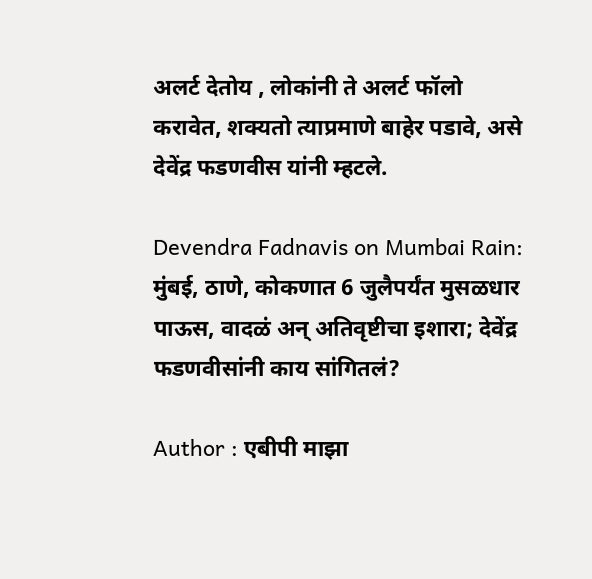अलर्ट देतोय , लोकांनी ते अलर्ट फॉलो करावेत, शक्यतो त्याप्रमाणे बाहेर पडावे, असे देवेंद्र फडणवीस यांनी म्हटले.

Devendra Fadnavis on Mumbai Rain: मुंबई, ठाणे, कोकणात 6 जुलैपर्यंत मुसळधार पाऊस, वादळं अन् अतिवृष्टीचा इशारा; देवेंद्र फडणवीसांनी काय सांगितलं?

Author : एबीपी माझा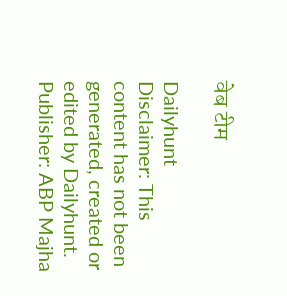वेब टीम

Dailyhunt
Disclaimer: This content has not been generated, created or edited by Dailyhunt. Publisher: ABP Majha